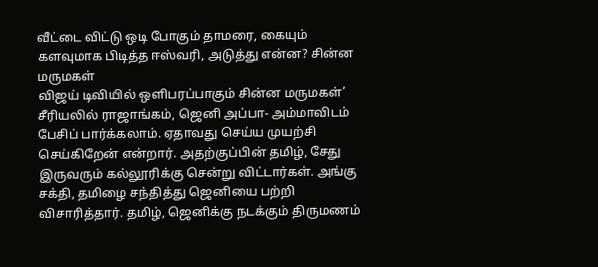வீட்டை விட்டு ஒடி போகும் தாமரை, கையும் களவுமாக பிடித்த ஈஸ்வரி, அடுத்து என்ன? சின்ன மருமகள்
விஜய் டிவியில் ஒளிபரப்பாகும் சின்ன மருமகள்’ சீரியலில் ராஜாங்கம், ஜெனி அப்பா- அம்மாவிடம் பேசிப் பார்க்கலாம். ஏதாவது செய்ய முயற்சி செய்கிறேன் என்றார். அதற்குப்பின் தமிழ், சேது இருவரும் கல்லூரிக்கு சென்று விட்டார்கள். அங்கு சக்தி, தமிழை சந்தித்து ஜெனியை பற்றி விசாரித்தார். தமிழ், ஜெனிக்கு நடக்கும் திருமணம்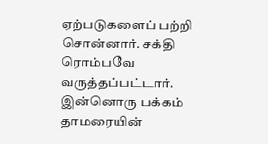ஏற்படுகளைப் பற்றி சொன்னார். சக்தி ரொம்பவே வருத்தப்பட்டார். இன்னொரு பக்கம் தாமரையின்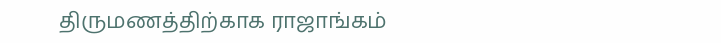திருமணத்திற்காக ராஜாங்கம்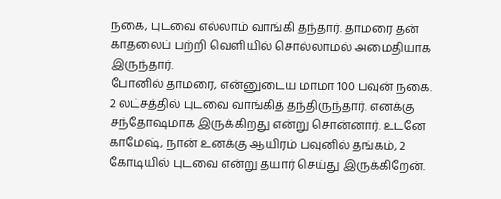நகை, புடவை எல்லாம் வாங்கி தந்தார். தாமரை தன் காதலைப் பற்றி வெளியில் சொல்லாமல் அமைதியாக இருந்தார்.
போனில் தாமரை, என்னுடைய மாமா 100 பவுன் நகை. 2 லட்சத்தில் புடவை வாங்கித் தந்திருந்தார். எனக்கு சந்தோஷமாக இருக்கிறது என்று சொன்னார். உடனே காமேஷ், நான் உனக்கு ஆயிரம் பவுனில் தங்கம், 2 கோடியில் புடவை என்று தயார் செய்து இருக்கிறேன்.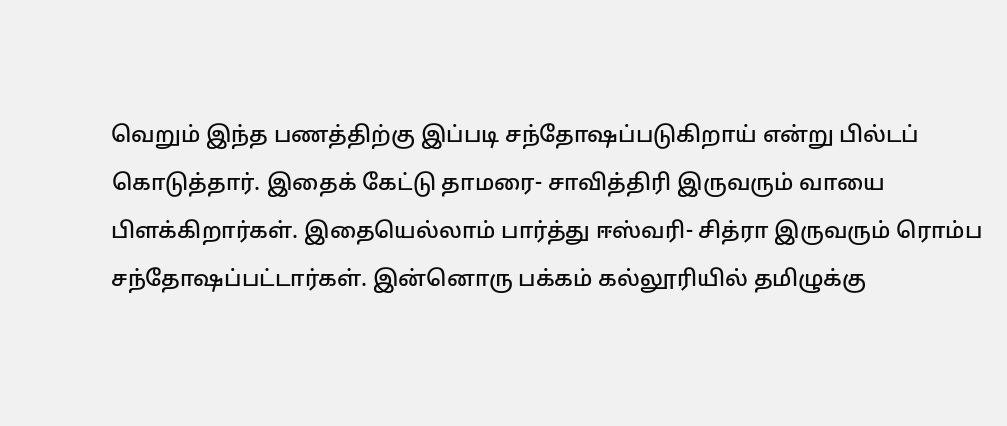வெறும் இந்த பணத்திற்கு இப்படி சந்தோஷப்படுகிறாய் என்று பில்டப் கொடுத்தார். இதைக் கேட்டு தாமரை- சாவித்திரி இருவரும் வாயை பிளக்கிறார்கள். இதையெல்லாம் பார்த்து ஈஸ்வரி- சித்ரா இருவரும் ரொம்ப சந்தோஷப்பட்டார்கள். இன்னொரு பக்கம் கல்லூரியில் தமிழுக்கு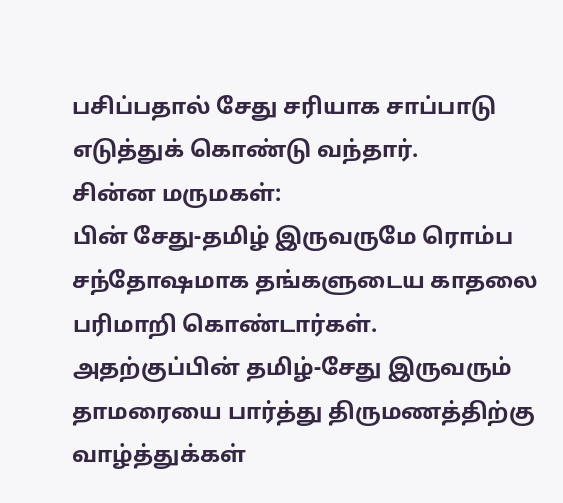பசிப்பதால் சேது சரியாக சாப்பாடு எடுத்துக் கொண்டு வந்தார்.
சின்ன மருமகள்:
பின் சேது-தமிழ் இருவருமே ரொம்ப சந்தோஷமாக தங்களுடைய காதலை பரிமாறி கொண்டார்கள். அதற்குப்பின் தமிழ்-சேது இருவரும் தாமரையை பார்த்து திருமணத்திற்கு வாழ்த்துக்கள்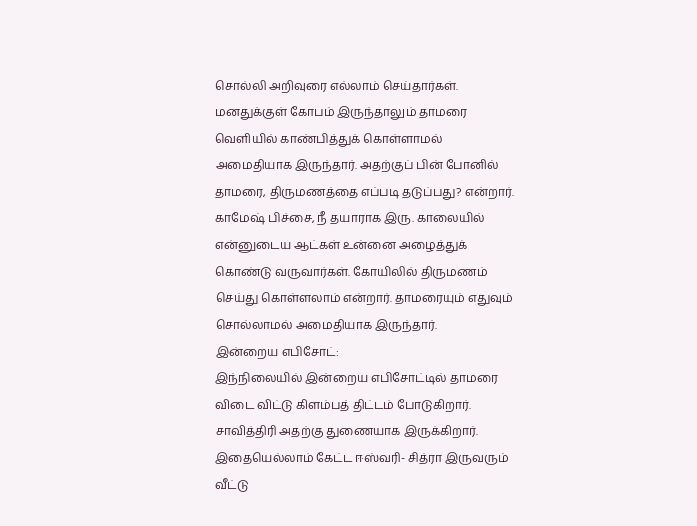சொல்லி அறிவுரை எல்லாம் செய்தார்கள். மனதுக்குள் கோபம் இருந்தாலும் தாமரை வெளியில் காண்பித்துக் கொள்ளாமல் அமைதியாக இருந்தார். அதற்குப் பின் போனில் தாமரை, திருமணத்தை எப்படி தடுப்பது? என்றார். காமேஷ் பிச்சை, நீ தயாராக இரு. காலையில் என்னுடைய ஆட்கள் உன்னை அழைத்துக் கொண்டு வருவார்கள். கோயிலில் திருமணம் செய்து கொள்ளலாம் என்றார். தாமரையும் எதுவும் சொல்லாமல் அமைதியாக இருந்தார்.
இன்றைய எபிசோட்:
இந்நிலையில் இன்றைய எபிசோட்டில் தாமரை விடை விட்டு கிளம்பத் திட்டம் போடுகிறார். சாவித்திரி அதற்கு துணையாக இருக்கிறார். இதையெல்லாம் கேட்ட ஈஸ்வரி- சித்ரா இருவரும் வீட்டு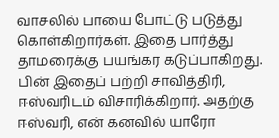வாசலில் பாயை போட்டு படுத்து கொள்கிறார்கள். இதை பார்த்து தாமரைக்கு பயங்கர கடுப்பாகிறது. பின் இதைப் பற்றி சாவித்திரி, ஈஸ்வரிடம் விசாரிக்கிறார். அதற்கு ஈஸ்வரி, என் கனவில் யாரோ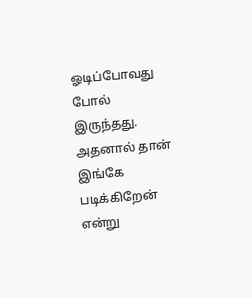ஓடிப்போவது போல் இருந்தது. அதனால் தான் இங்கே படிக்கிறேன் என்று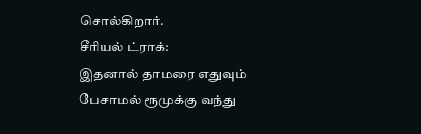சொல்கிறார்.
சீரியல் ட்ராக்:
இதனால் தாமரை எதுவும் பேசாமல் ரூமுக்கு வந்து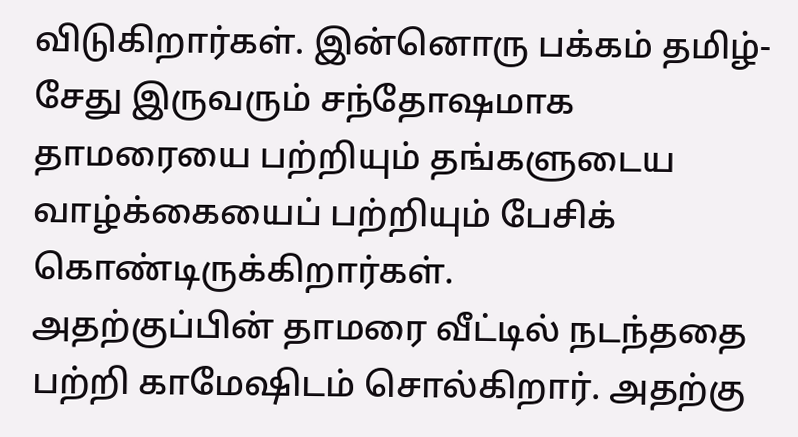விடுகிறார்கள். இன்னொரு பக்கம் தமிழ்- சேது இருவரும் சந்தோஷமாக தாமரையை பற்றியும் தங்களுடைய வாழ்க்கையைப் பற்றியும் பேசிக் கொண்டிருக்கிறார்கள்.
அதற்குப்பின் தாமரை வீட்டில் நடந்ததை பற்றி காமேஷிடம் சொல்கிறார். அதற்கு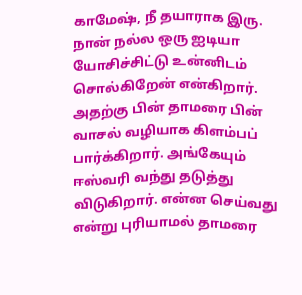காமேஷ், நீ தயாராக இரு. நான் நல்ல ஒரு ஐடியா யோசிச்சிட்டு உன்னிடம் சொல்கிறேன் என்கிறார். அதற்கு பின் தாமரை பின் வாசல் வழியாக கிளம்பப் பார்க்கிறார். அங்கேயும் ஈஸ்வரி வந்து தடுத்து விடுகிறார். என்ன செய்வது என்று புரியாமல் தாமரை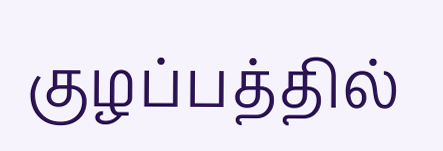குழப்பத்தில்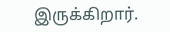இருக்கிறார்.